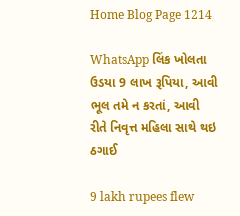Home Blog Page 1214

WhatsApp લિંક ખોલતા ઉડયા 9 લાખ રૂપિયા, આવી ભૂલ તમે ન કરતાં, આવી રીતે નિવૃત્ત મહિલા સાથે થઇ ઠગાઈ

9 lakh rupees flew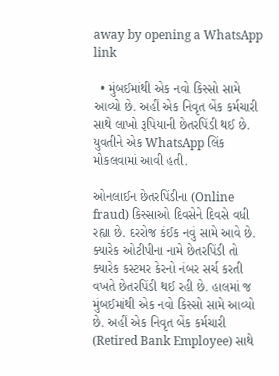away by opening a WhatsApp link

  • મુંબઈમાંથી એક નવો કિસ્સો સામે આવ્યો છે. અહીં એક નિવૃત બેંક કર્મચારી સાથે લાખો રૂપિયાની છેતરપિંડી થઈ છે. યુવતીને એક WhatsApp લિંક મોકલવામાં આવી હતી.

ઓનલાઈન છેતરપિંડીના (Online fraud) કિસ્સાઓ દિવસેને દિવસે વધી રહ્યા છે. દરરોજ કંઈક નવું સામે આવે છે. ક્યારેક ઓટીપીના નામે છેતરપિંડી તો ક્યારેક કસ્ટમર કેરનો નંબર સર્ચ કરતી વખતે છેતરપિંડી થઈ રહી છે. હાલમાં જ મુંબઈમાંથી એક નવો કિસ્સો સામે આવ્યો છે. અહીં એક નિવૃત બેંક કર્મચારી (Retired Bank Employee) સાથે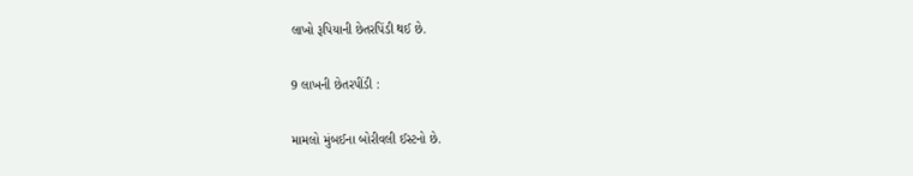લાખો રૂપિયાની છેતરપિંડી થઈ છે.

9 લાખની છેતરપીંડી :

મામલો મુંબઈના બોરીવલી ઈસ્ટનો છે.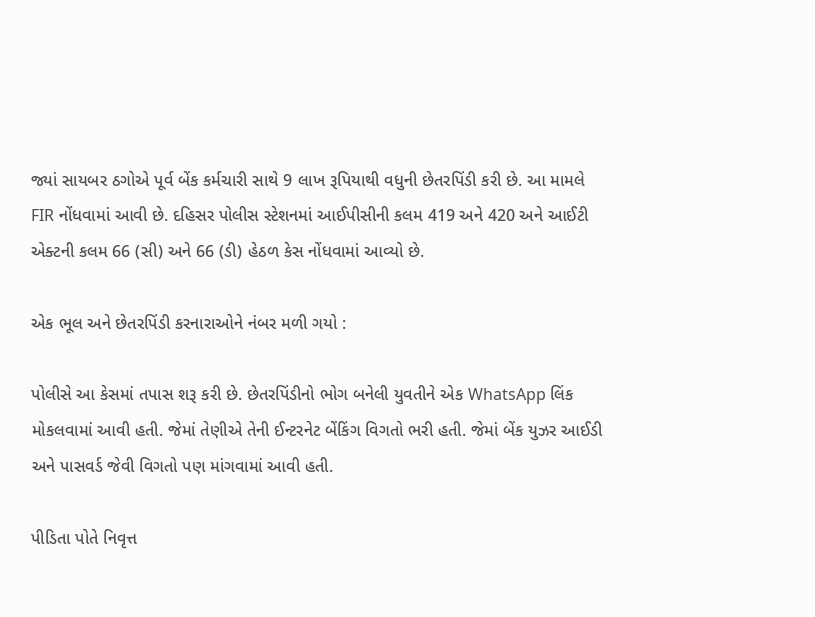જ્યાં સાયબર ઠગોએ પૂર્વ બેંક કર્મચારી સાથે 9 લાખ રૂપિયાથી વધુની છેતરપિંડી કરી છે. આ મામલે FIR નોંધવામાં આવી છે. દહિસર પોલીસ સ્ટેશનમાં આઈપીસીની કલમ 419 અને 420 અને આઈટી એક્ટની કલમ 66 (સી) અને 66 (ડી) હેઠળ કેસ નોંધવામાં આવ્યો છે.

એક ભૂલ અને છેતરપિંડી કરનારાઓને નંબર મળી ગયો :

પોલીસે આ કેસમાં તપાસ શરૂ કરી છે. છેતરપિંડીનો ભોગ બનેલી યુવતીને એક WhatsApp લિંક મોકલવામાં આવી હતી. જેમાં તેણીએ તેની ઈન્ટરનેટ બેંકિંગ વિગતો ભરી હતી. જેમાં બેંક યુઝર આઈડી અને પાસવર્ડ જેવી વિગતો પણ માંગવામાં આવી હતી.

પીડિતા પોતે નિવૃત્ત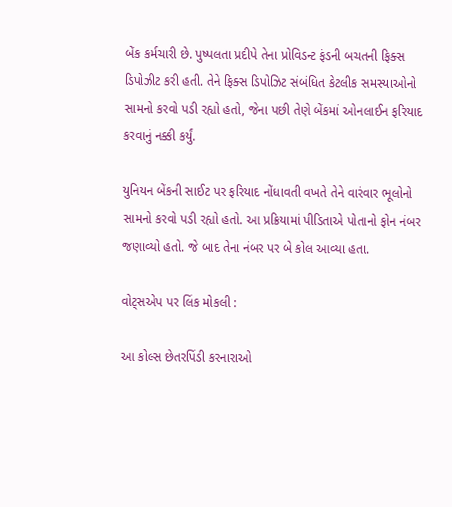બેંક કર્મચારી છે. પુષ્પલતા પ્રદીપે તેના પ્રોવિડન્ટ ફંડની બચતની ફિક્સ ડિપોઝીટ કરી હતી. તેને ફિક્સ ડિપોઝિટ સંબંધિત કેટલીક સમસ્યાઓનો સામનો કરવો પડી રહ્યો હતો, જેના પછી તેણે બેંકમાં ઓનલાઈન ફરિયાદ કરવાનું નક્કી કર્યું.

યુનિયન બેંકની સાઈટ પર ફરિયાદ નોંધાવતી વખતે તેને વારંવાર ભૂલોનો સામનો કરવો પડી રહ્યો હતો. આ પ્રક્રિયામાં પીડિતાએ પોતાનો ફોન નંબર જણાવ્યો હતો. જે બાદ તેના નંબર પર બે કોલ આવ્યા હતા.

વોટ્સએપ પર લિંક મોકલી :

આ કોલ્સ છેતરપિંડી કરનારાઓ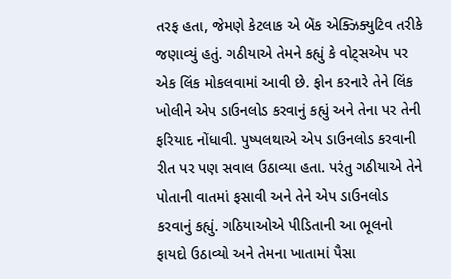તરફ હતા, જેમણે કેટલાક એ બેંક એક્ઝિક્યુટિવ તરીકે જણાવ્યું હતું. ગઠીયાએ તેમને કહ્યું કે વોટ્સએપ પર એક લિંક મોકલવામાં આવી છે. ફોન કરનારે તેને લિંક ખોલીને એપ ડાઉનલોડ કરવાનું કહ્યું અને તેના પર તેની ફરિયાદ નોંધાવી. પુષ્પલથાએ એપ ડાઉનલોડ કરવાની રીત પર પણ સવાલ ઉઠાવ્યા હતા. પરંતુ ગઠીયાએ તેને પોતાની વાતમાં ફસાવી અને તેને એપ ડાઉનલોડ કરવાનું કહ્યું. ગઠિયાઓએ પીડિતાની આ ભૂલનો ફાયદો ઉઠાવ્યો અને તેમના ખાતામાં પૈસા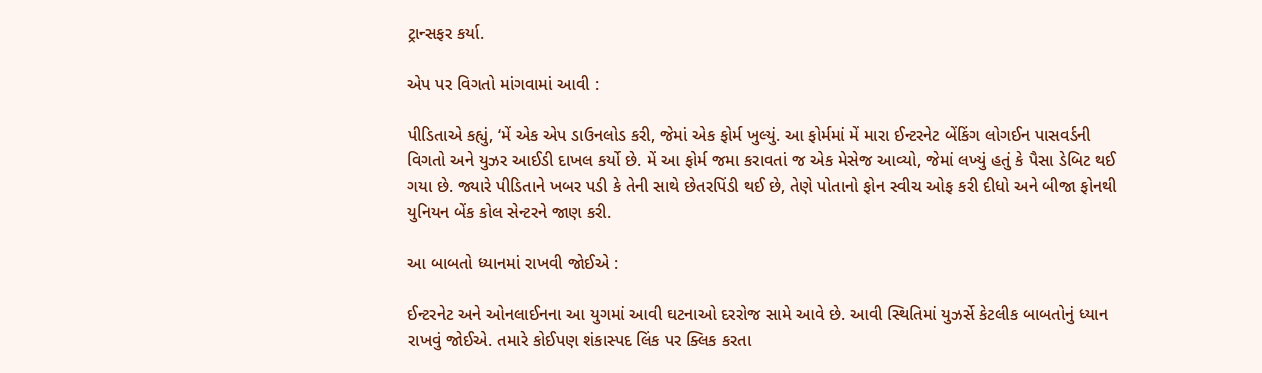ટ્રાન્સફર કર્યા.

એપ પર વિગતો માંગવામાં આવી :

પીડિતાએ કહ્યું, ‘મેં એક એપ ડાઉનલોડ કરી, જેમાં એક ફોર્મ ખુલ્યું. આ ફોર્મમાં મેં મારા ઈન્ટરનેટ બેંકિંગ લોગઈન પાસવર્ડની વિગતો અને યુઝર આઈડી દાખલ કર્યો છે. મેં આ ફોર્મ જમા કરાવતાં જ એક મેસેજ આવ્યો, જેમાં લખ્યું હતું કે પૈસા ડેબિટ થઈ ગયા છે. જ્યારે પીડિતાને ખબર પડી કે તેની સાથે છેતરપિંડી થઈ છે, તેણે પોતાનો ફોન સ્વીચ ઓફ કરી દીધો અને બીજા ફોનથી યુનિયન બેંક કોલ સેન્ટરને જાણ કરી.

આ બાબતો ધ્યાનમાં રાખવી જોઈએ :

ઈન્ટરનેટ અને ઓનલાઈનના આ યુગમાં આવી ઘટનાઓ દરરોજ સામે આવે છે. આવી સ્થિતિમાં યુઝર્સે કેટલીક બાબતોનું ધ્યાન રાખવું જોઈએ. તમારે કોઈપણ શંકાસ્પદ લિંક પર ક્લિક કરતા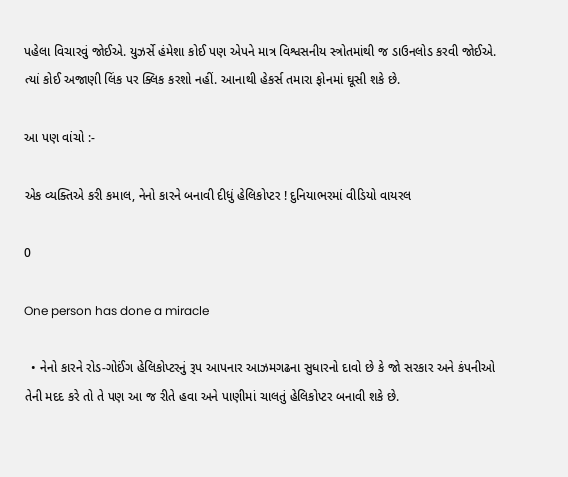પહેલા વિચારવું જોઈએ. યુઝર્સે હંમેશા કોઈ પણ એપને માત્ર વિશ્વસનીય સ્ત્રોતમાંથી જ ડાઉનલોડ કરવી જોઈએ. ત્યાં કોઈ અજાણી લિંક પર ક્લિક કરશો નહીં. આનાથી હેકર્સ તમારા ફોનમાં ઘૂસી શકે છે.

આ પણ વાંચો :-

એક વ્યક્તિએ કરી કમાલ, નેનો કારને બનાવી દીધું હેલિકોપ્ટર ! દુનિયાભરમાં વીડિયો વાયરલ

0

One person has done a miracle

  • નેનો કારને રોડ-ગોઈંગ હેલિકોપ્ટરનું રૂપ આપનાર આઝમગઢના સુધારનો દાવો છે કે જો સરકાર અને કંપનીઓ તેની મદદ કરે તો તે પણ આ જ રીતે હવા અને પાણીમાં ચાલતું હેલિકોપ્ટર બનાવી શકે છે.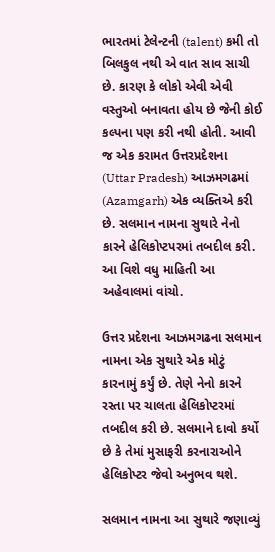ભારતમાં ટેલેન્ટની (talent) કમી તો બિલકુલ નથી એ વાત સાવ સાચી છે. કારણ કે લોકો એવી એવી વસ્તુઓ બનાવતા હોય છે જેની કોઈ કલ્પના પણ કરી નથી હોતી. આવી જ એક કરામત ઉત્તરપ્રદેશના (Uttar Pradesh) આઝમગઢમાં (Azamgarh) એક વ્યક્તિએ કરી છે. સલમાન નામના સુથારે નેનો કારને હેલિકોપ્ટપરમાં તબદીલ કરી. આ વિશે વધુ માહિતી આ અહેવાલમાં વાંચો.

ઉત્તર પ્રદેશના આઝમગઢના સલમાન નામના એક સુથારે એક મોટું કારનામું કર્યું છે. તેણે નેનો કારને રસ્તા પર ચાલતા હેલિકોપ્ટરમાં તબદીલ કરી છે. સલમાને દાવો કર્યો છે કે તેમાં મુસાફરી કરનારાઓને હેલિકોપ્ટર જેવો અનુભવ થશે.

સલમાન નામના આ સુથારે જણાવ્યું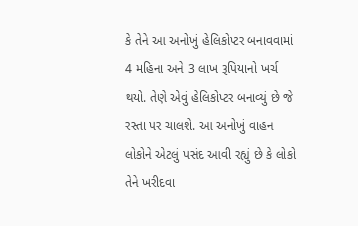કે તેને આ અનોખું હેલિકોપ્ટર બનાવવામાં 4 મહિના અને 3 લાખ રૂપિયાનો ખર્ચ થયો. તેણે એવું હેલિકોપ્ટર બનાવ્યું છે જે રસ્તા પર ચાલશે. આ અનોખું વાહન લોકોને એટલું પસંદ આવી રહ્યું છે કે લોકો તેને ખરીદવા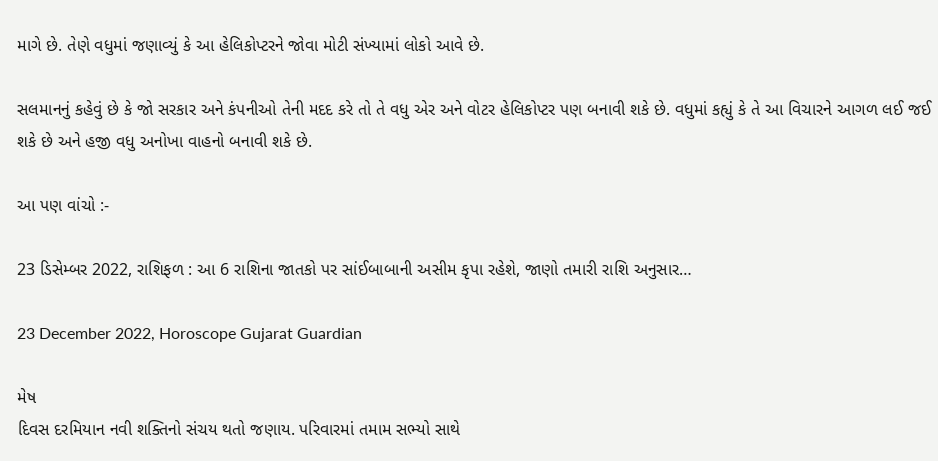માગે છે. તેણે વધુમાં જણાવ્યું કે આ હેલિકોપ્ટરને જોવા મોટી સંખ્યામાં લોકો આવે છે.

સલમાનનું કહેવું છે કે જો સરકાર અને કંપનીઓ તેની મદદ કરે તો તે વધુ એર અને વોટર હેલિકોપ્ટર પણ બનાવી શકે છે. વધુમાં કહ્યું કે તે આ વિચારને આગળ લઈ જઈ શકે છે અને હજી વધુ અનોખા વાહનો બનાવી શકે છે.

આ પણ વાંચો :-

23 ડિસેમ્બર 2022, રાશિફળ : આ 6 રાશિના જાતકો પર સાંઈબાબાની અસીમ કૃપા રહેશે, જાણો તમારી રાશિ અનુસાર…

23 December 2022, Horoscope Gujarat Guardian

મેષ
દિવસ દરમિયાન નવી શક્તિનો સંચય થતો જણાય. પરિવારમાં તમામ સભ્યો સાથે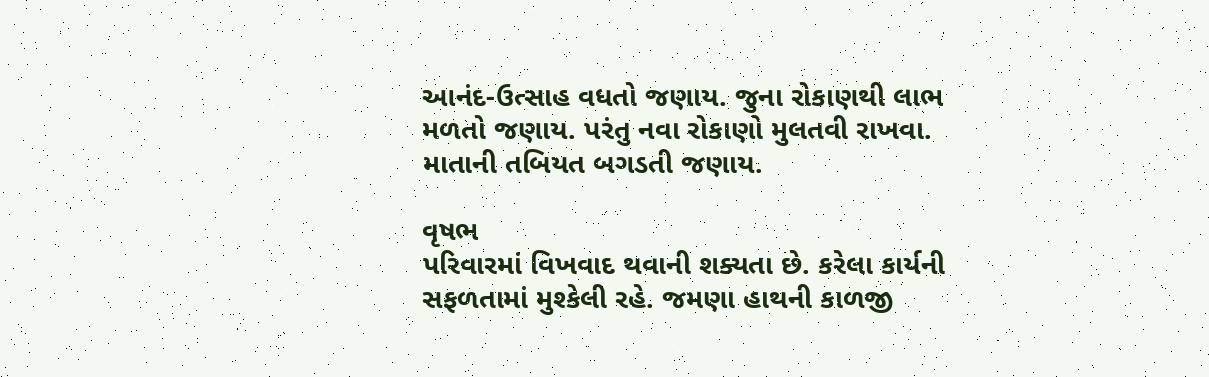આનંદ-ઉત્સાહ વધતો જણાય. જુના રોકાણથી લાભ મળતો જણાય. પરંતુ નવા રોકાણો મુલતવી રાખવા. માતાની તબિયત બગડતી જણાય.

વૃષભ
પરિવારમાં વિખવાદ થવાની શક્યતા છે. કરેલા કાર્યની સફળતામાં મુશ્કેલી રહે. જમણા હાથની કાળજી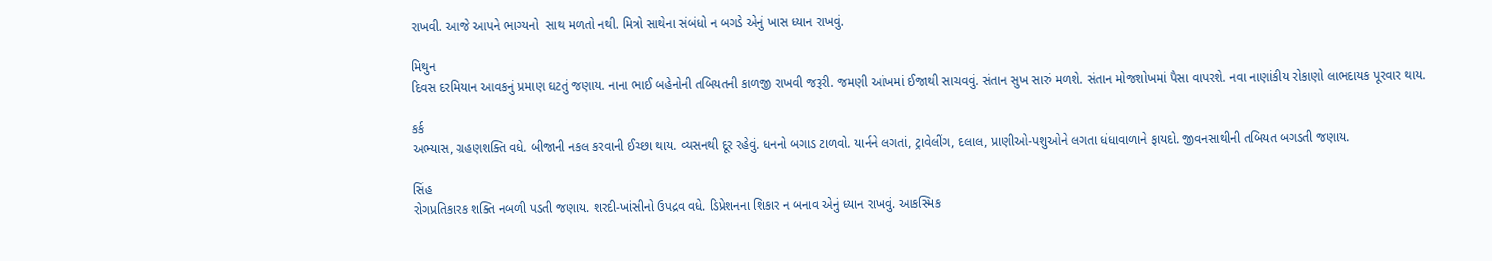રાખવી. આજે આપને ભાગ્યનો  સાથ મળતો નથી. મિત્રો સાથેના સંબંધો ન બગડે એનું ખાસ ધ્યાન રાખવું.

મિથુન
દિવસ દરમિયાન આવકનું પ્રમાણ ઘટતું જણાય. નાના ભાઈ બહેનોની તબિયતની કાળજી રાખવી જરૂરી. જમણી આંખમાં ઈજાથી સાચવવું. સંતાન સુખ સારું મળશે. સંતાન મોજશોખમાં પૈસા વાપરશે. નવા નાણાંકીય રોકાણો લાભદાયક પૂરવાર થાય.

કર્ક
અભ્યાસ, ગ્રહણશક્તિ વધે. બીજાની નકલ કરવાની ઈચ્છા થાય. વ્યસનથી દૂર રહેવું. ધનનો બગાડ ટાળવો. યાર્નને લગતાં, ટ્રાવેલીંગ, દલાલ, પ્રાણીઓ-પશુઓને લગતા ધંધાવાળાને ફાયદો. જીવનસાથીની તબિયત બગડતી જણાય.

સિંહ
રોગપ્રતિકારક શક્તિ નબળી પડતી જણાય. શરદી-ખાંસીનો ઉપદ્રવ વધે. ડિપ્રેશનના શિકાર ન બનાવ એનું ધ્યાન રાખવું. આકસ્મિક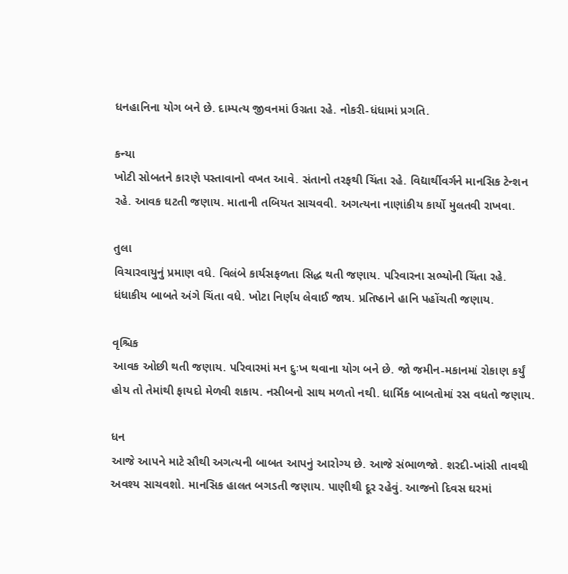ધનહાનિના યોગ બને છે. દામ્પત્ય જીવનમાં ઉગ્રતા રહે. નોકરી-ધંધામાં પ્રગતિ.

કન્યા
ખોટી સોબતને કારણે પસ્તાવાનો વખત આવે. સંતાનો તરફથી ચિંતા રહે. વિદ્યાર્થીવર્ગને માનસિક ટેન્શન રહે. આવક ઘટતી જણાય. માતાની તબિયત સાચવવી. અગત્યના નાણાંકીય કાર્યો મુલતવી રાખવા.

તુલા
વિચારવાયુનું પ્રમાણ વધે. વિલંબે કાર્યસફળતા સિદ્ધ થતી જણાય. પરિવારના સભ્યોની ચિંતા રહે. ધંધાકીય બાબતે અંગે ચિંતા વધે. ખોટા નિર્ણય લેવાઈ જાય. પ્રતિષ્ઠાને હાનિ પહોંચતી જણાય.

વૃ‌શ્ચિક
આવક ઓછી થતી જણાય. પરિવારમાં મન દુઃખ થવાના યોગ બને છે. જો જમીન-મકાનમાં રોકાણ કર્યું હોય તો તેમાંથી ફાયદો મેળવી શકાય. નસીબનો સાથ મળતો નથી. ધાર્મિક બાબતોમાં રસ વધતો જણાય.

ધન
આજે આપને માટે સૌથી અગત્યની બાબત આપનું આરોગ્ય છે. આજે સંભાળજો. શરદી-ખાંસી તાવથી અવશ્ય સાચવશો. માનસિક હાલત બગડતી જણાય. પાણીથી દૂર રહેવું. આજનો દિવસ ઘરમાં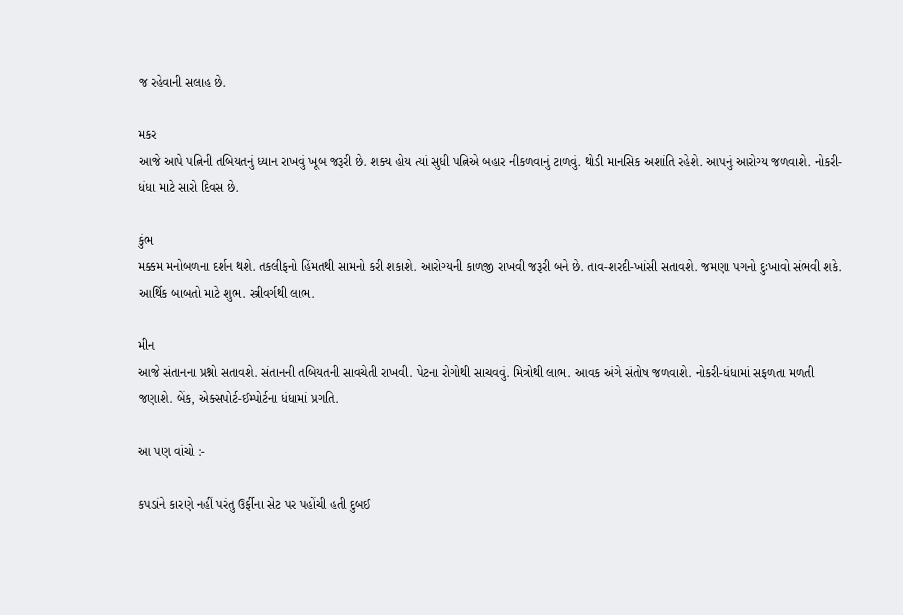જ રહેવાની સલાહ છે.

મકર
આજે આપે પત્નિની તબિયતનું ધ્યાન રાખવું ખૂબ જરૂરી છે. શક્ય હોય ત્યાં સુધી પત્નિએ બહાર નીકળવાનું ટાળવું. થોડી માનસિક અશાંતિ રહેશે. આપનું આરોગ્ય જળવાશે. નોકરી-ધંધા માટે સારો દિવસ છે.

કુંભ
મક્કમ મનોબળના દર્શન થશે. તકલીફનો હિંમતથી સામનો કરી શકાશે. આરોગ્યની કાળજી રાખવી જરૂરી બને છે. તાવ-શરદી-ખાંસી સતાવશે. જમણા પગનો દુઃખાવો સંભવી શકે. આર્થિક બાબતો માટે શુભ. સ્ત્રીવર્ગથી લાભ.

મીન
આજે સંતાનના પ્રશ્નો સતાવશે. સંતાનની તબિયતની સાવચેતી રાખવી. પેટના રોગોથી સાચવવું. મિત્રોથી લાભ. આવક અંગે સંતોષ જળવાશે. નોકરી-ધંધામાં સફળતા મળતી જણાશે. બેંક, એક્સપોર્ટ-ઈમ્પોર્ટના ધંધામાં પ્રગતિ.

આ પણ વાંચો :-

કપડાંને કારણે નહીં પરંતુ ઉર્ફીના સેટ પર પહોંચી હતી દુબઈ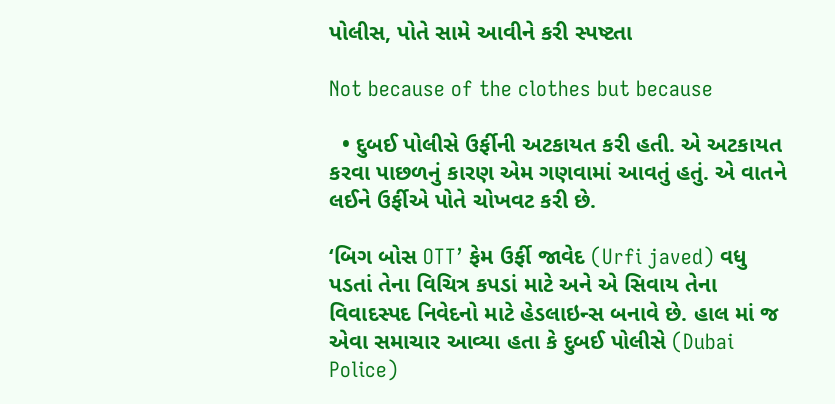પોલીસ, પોતે સામે આવીને કરી સ્પષ્ટતા

Not because of the clothes but because

  • દુબઈ પોલીસે ઉર્ફીની અટકાયત કરી હતી. એ અટકાયત કરવા પાછળનું કારણ એમ ગણવામાં આવતું હતું. એ વાતને લઈને ઉર્ફીએ પોતે ચોખવટ કરી છે.

‘બિગ બોસ OTT’ ફેમ ઉર્ફી જાવેદ (Urfi javed) વધુ પડતાં તેના વિચિત્ર કપડાં માટે અને એ સિવાય તેના વિવાદસ્પદ નિવેદનો માટે હેડલાઇન્સ બનાવે છે. હાલ માં જ એવા સમાચાર આવ્યા હતા કે દુબઈ પોલીસે (Dubai Police)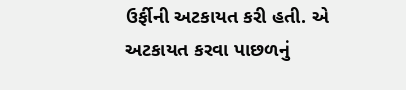ઉર્ફીની અટકાયત કરી હતી. એ અટકાયત કરવા પાછળનું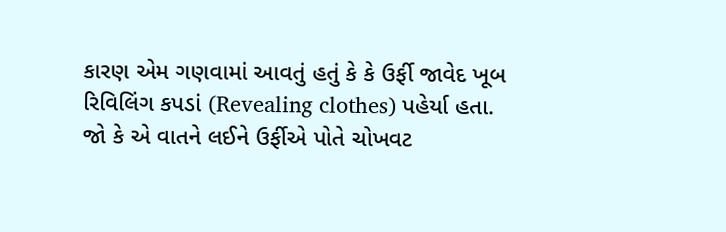કારણ એમ ગણવામાં આવતું હતું કે કે ઉર્ફી જાવેદ ખૂબ રિવિલિંગ કપડાં (Revealing clothes) પહેર્યા હતા. જો કે એ વાતને લઈને ઉર્ફીએ પોતે ચોખવટ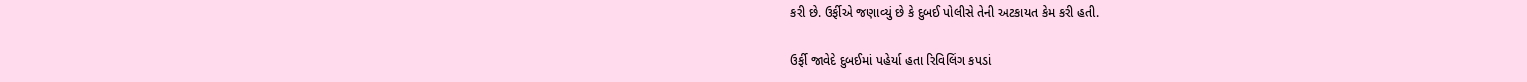કરી છે. ઉર્ફીએ જણાવ્યું છે કે દુબઈ પોલીસે તેની અટકાયત કેમ કરી હતી.

ઉર્ફી જાવેદે દુબઈમાં પહેર્યા હતા રિવિલિંગ કપડાં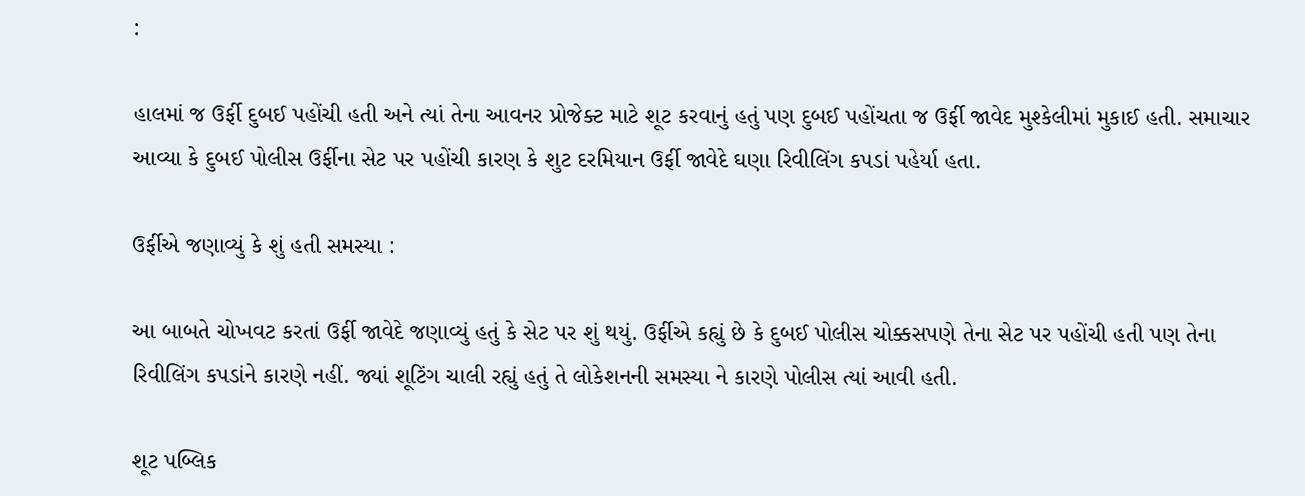:

હાલમાં જ ઉર્ફી દુબઈ પહોંચી હતી અને ત્યાં તેના આવનર પ્રોજેક્ટ માટે શૂટ કરવાનું હતું પણ દુબઈ પહોંચતા જ ઉર્ફી જાવેદ મુશ્કેલીમાં મુકાઈ હતી. સમાચાર આવ્યા કે દુબઈ પોલીસ ઉર્ફીના સેટ પર પહોંચી કારણ કે શુટ દરમિયાન ઉર્ફી જાવેદે ઘણા રિવીલિંગ કપડાં પહેર્યા હતા.

ઉર્ફીએ જણાવ્યું કે શું હતી સમસ્યા :

આ બાબતે ચોખવટ કરતાં ઉર્ફી જાવેદે જણાવ્યું હતું કે સેટ પર શું થયું. ઉર્ફીએ કહ્યું છે કે દુબઈ પોલીસ ચોક્કસપણે તેના સેટ પર પહોંચી હતી પણ તેના રિવીલિંગ કપડાંને કારણે નહીં. જ્યાં શૂટિંગ ચાલી રહ્યું હતું તે લોકેશનની સમસ્યા ને કારણે પોલીસ ત્યાં આવી હતી.

શૂટ પબ્લિક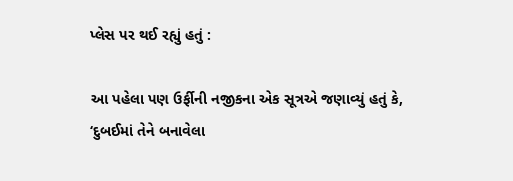પ્લેસ પર થઈ રહ્યું હતું :

આ પહેલા પણ ઉર્ફીની નજીકના એક સૂત્રએ જણાવ્યું હતું કે, ‘દુબઈમાં તેને બનાવેલા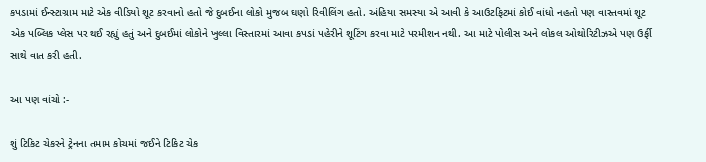કપડામાં ઈન્સ્ટાગ્રામ માટે એક વીડિયો શૂટ કરવાનો હતો જે દુબઈના લોકો મુજબ ઘણો રિવીલિંગ હતો. અંહિયા સમસ્યા એ આવી કે આઉટફિટમાં કોઈ વાંધો નહતો પણ વાસ્તવમાં શૂટ એક પબ્લિક પ્લેસ પર થઈ રહ્યું હતું અને દુબઈમાં લોકોને ખુલ્લા વિસ્તારમાં આવા કપડાં પહેરીને શૂટિંગ કરવા માટે પરમીશન નથી. આ માટે પોલીસ અને લોકલ ઓથોરિટીઝએ પણ ઉર્ફી સાથે વાત કરી હતી.

આ પણ વાંચો :-

શું ટિકિટ ચેકરને ટ્રેનના તમામ કોચમાં જઈને ટિકિટ ચેક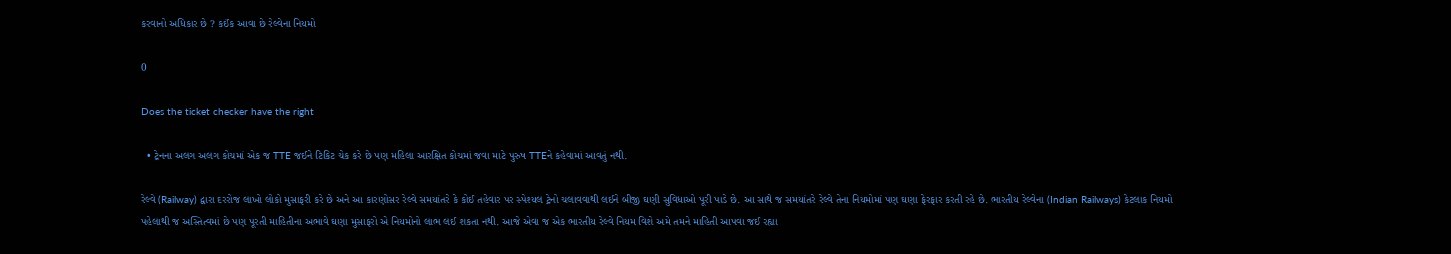કરવાનો અધિકાર છે ? કઈંક આવા છે રેલ્વેના નિયમો

0

Does the ticket checker have the right

  • ટ્રેનના અલગ અલગ કોચમાં એક જ TTE જઈને ટિકિટ ચેક કરે છે પણ મહિલા આરક્ષિત કોચમાં જવા માટે પુરુષ TTEને કહેવામાં આવતું નથી.

રેલ્વે (Railway) દ્વારા દરરોજ લાખો લોકો મુસાફરી કરે છે અને આ કારણોસર રેલ્વે સમયાંતરે કે કોઈ તહેવાર પર સ્પેશ્યલ ટ્રેનો ચલાવવાથી લઈને બીજી ઘણી સુવિધાઓ પૂરી પાડે છે. આ સાથે જ સમયાંતરે રેલ્વે તેના નિયમોમાં પણ ઘણા ફેરફાર કરતી રહે છે. ભારતીય રેલ્વેના (Indian Railways) કેટલાક નિયમો પહેલાથી જ અસ્તિત્વમાં છે પણ પૂરતી માહિતીના અભાવે ઘણા મુસાફરો એ નિયમોનો લાભ લઈ શકતા નથી. આજે એવા જ એક ભારતીય રેલ્વે નિયમ વિશે અમે તમને માહિતી આપવા જઈ રહ્યા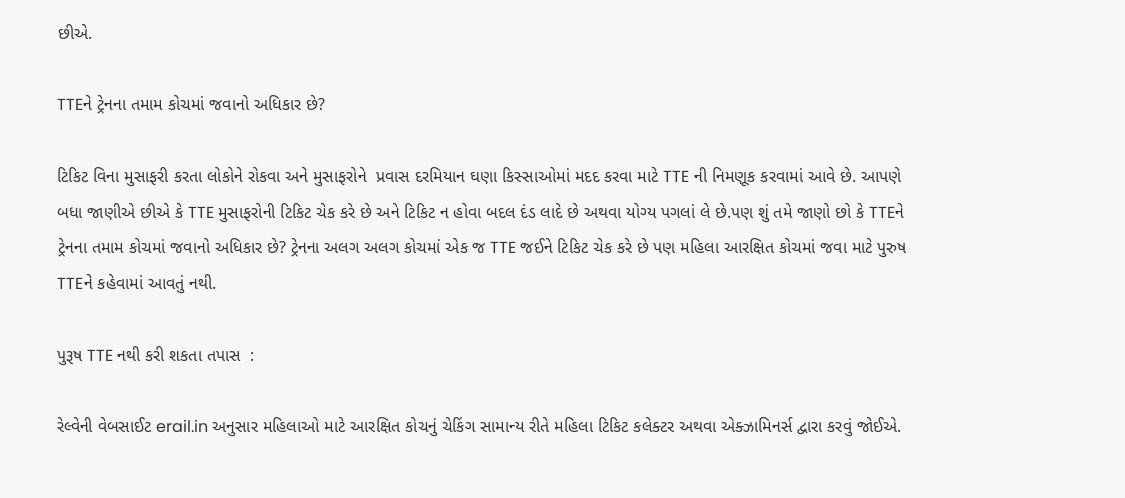છીએ.

TTEને ટ્રેનના તમામ કોચમાં જવાનો અધિકાર છે?

ટિકિટ વિના મુસાફરી કરતા લોકોને રોકવા અને મુસાફરોને  પ્રવાસ દરમિયાન ઘણા કિસ્સાઓમાં મદદ કરવા માટે TTE ની નિમણૂક કરવામાં આવે છે. આપણે બધા જાણીએ છીએ કે TTE મુસાફરોની ટિકિટ ચેક કરે છે અને ટિકિટ ન હોવા બદલ દંડ લાદે છે અથવા યોગ્ય પગલાં લે છે.પણ શું તમે જાણો છો કે TTEને ટ્રેનના તમામ કોચમાં જવાનો અધિકાર છે? ટ્રેનના અલગ અલગ કોચમાં એક જ TTE જઈને ટિકિટ ચેક કરે છે પણ મહિલા આરક્ષિત કોચમાં જવા માટે પુરુષ TTEને કહેવામાં આવતું નથી.

પુરૂષ TTE નથી કરી શકતા તપાસ  :

રેલ્વેની વેબસાઈટ erail.in અનુસાર મહિલાઓ માટે આરક્ષિત કોચનું ચેકિંગ સામાન્ય રીતે મહિલા ટિકિટ કલેક્ટર અથવા એક્ઝામિનર્સ દ્વારા કરવું જોઈએ.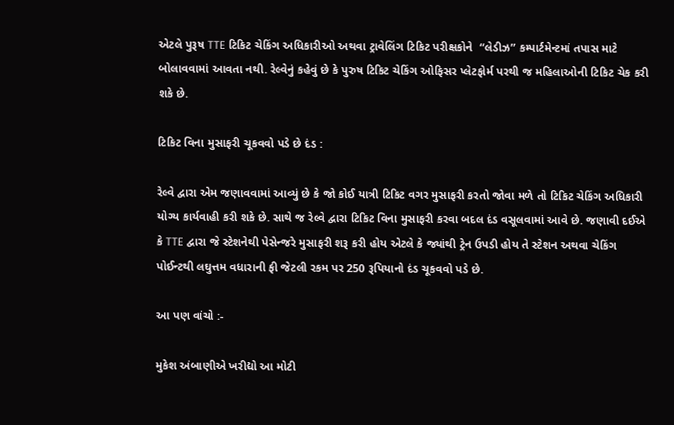એટલે પુરૂષ TTE ટિકિટ ચેકિંગ અધિકારીઓ અથવા ટ્રાવેલિંગ ટિકિટ પરીક્ષકોને  “લેડીઝ” કમ્પાર્ટમેન્ટમાં તપાસ માટે બોલાવવામાં આવતા નથી. રેલ્વેનું કહેવું છે કે પુરુષ ટિકિટ ચેકિંગ ઓફિસર પ્લેટફોર્મ પરથી જ મહિલાઓની ટિકિટ ચેક કરી શકે છે.

ટિકિટ વિના મુસાફરી ચૂકવવો પડે છે દંડ :

રેલ્વે દ્વારા એમ જણાવવામાં આવ્યું છે કે જો કોઈ યાત્રી ટિકિટ વગર મુસાફરી કરતો જોવા મળે તો ટિકિટ ચેકિંગ અધિકારી યોગ્ય કાર્યવાહી કરી શકે છે. સાથે જ રેલ્વે દ્વારા ટિકિટ વિના મુસાફરી કરવા બદલ દંડ વસૂલવામાં આવે છે. જણાવી દઈએ કે TTE દ્વારા જે સ્ટેશનેથી પેસેન્જરે મુસાફરી શરૂ કરી હોય એટલે કે જ્યાંથી ટ્રેન ઉપડી હોય તે સ્ટેશન અથવા ચેકિંગ પોઈન્ટથી લઘુત્તમ વધારાની ફી જેટલી રકમ પર 250 રૂપિયાનો દંડ ચૂકવવો પડે છે.

આ પણ વાંચો :-

મુકેશ અંબાણીએ ખરીદ્યો આ મોટી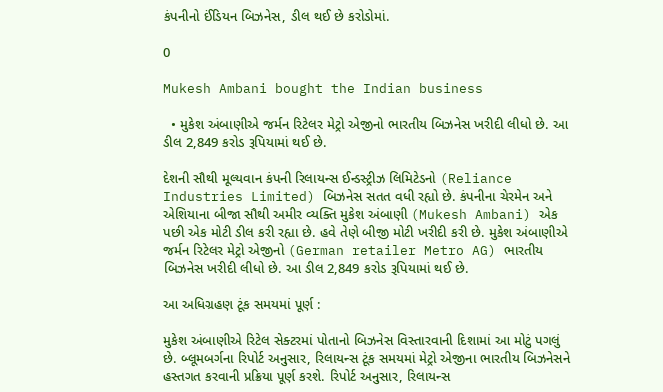કંપનીનો ઈંડિયન બિઝનેસ, ડીલ થઈ છે કરોડોમાં.

0

Mukesh Ambani bought the Indian business

  • મુકેશ અંબાણીએ જર્મન રિટેલર મેટ્રો એજીનો ભારતીય બિઝનેસ ખરીદી લીધો છે. આ ડીલ 2,849 કરોડ રૂપિયામાં થઈ છે.

દેશની સૌથી મૂલ્યવાન કંપની રિલાયન્સ ઈન્ડસ્ટ્રીઝ લિમિટેડનો (Reliance Industries Limited) બિઝનેસ સતત વધી રહ્યો છે. કંપનીના ચેરમેન અને એશિયાના બીજા સૌથી અમીર વ્યક્તિ મુકેશ અંબાણી (Mukesh Ambani) એક પછી એક મોટી ડીલ કરી રહ્યા છે. હવે તેણે બીજી મોટી ખરીદી કરી છે. મુકેશ અંબાણીએ જર્મન રિટેલર મેટ્રો એજીનો (German retailer Metro AG) ભારતીય બિઝનેસ ખરીદી લીધો છે. આ ડીલ 2,849 કરોડ રૂપિયામાં થઈ છે.

આ અધિગ્રહણ ટૂંક સમયમાં પૂર્ણ :

મુકેશ અંબાણીએ રિટેલ સેક્ટરમાં પોતાનો બિઝનેસ વિસ્તારવાની દિશામાં આ મોટું પગલું છે. બ્લૂમબર્ગના રિપોર્ટ અનુસાર, રિલાયન્સ ટૂંક સમયમાં મેટ્રો એજીના ભારતીય બિઝનેસને હસ્તગત કરવાની પ્રક્રિયા પૂર્ણ કરશે. રિપોર્ટ અનુસાર, રિલાયન્સ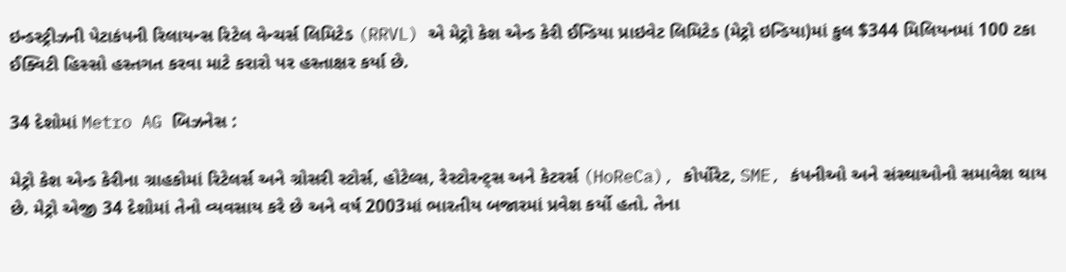ઇન્ડસ્ટ્રીઝની પેટાકંપની રિલાયન્સ રિટેલ વેન્ચર્સ લિમિટેડ (RRVL) એ મેટ્રો કેશ એન્ડ કેરી ઈન્ડિયા પ્રાઇવેટ લિમિટેડ (મેટ્રો ઇન્ડિયા)માં કુલ $344 મિલિયનમાં 100 ટકા ઈક્વિટી હિસ્સો હસ્તગત કરવા માટે કરારો પર હસ્તાક્ષર કર્યા છે.

34 દેશોમાં Metro AG બિઝનેસ :

મેટ્રો કેશ એન્ડ કેરીના ગ્રાહકોમાં રિટેલર્સ અને ગ્રોસરી સ્ટોર્સ, હોટેલ્સ, રેસ્ટોરન્ટ્સ અને કેટરર્સ (HoReCa), કોર્પોરેટ, SME, કંપનીઓ અને સંસ્થાઓનો સમાવેશ થાય છે. મેટ્રો એજી 34 દેશોમાં તેનો વ્યવસાય કરે છે અને વર્ષ 2003માં ભારતીય બજારમાં પ્રવેશ કર્યો હતો. તેના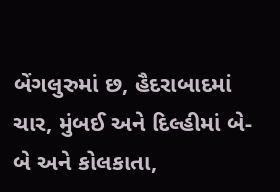બેંગલુરુમાં છ, હૈદરાબાદમાં ચાર, મુંબઈ અને દિલ્હીમાં બે-બે અને કોલકાતા,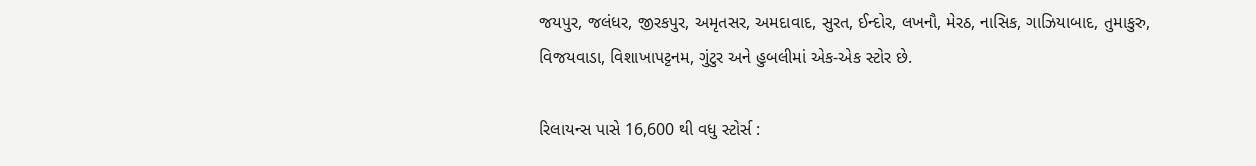જયપુર, જલંધર, જીરકપુર, અમૃતસર, અમદાવાદ, સુરત, ઈન્દોર, લખનૌ, મેરઠ, નાસિક, ગાઝિયાબાદ, તુમાકુરુ, વિજયવાડા, વિશાખાપટ્ટનમ, ગુંટુર અને હુબલીમાં એક-એક સ્ટોર છે.

રિલાયન્સ પાસે 16,600 થી વધુ સ્ટોર્સ :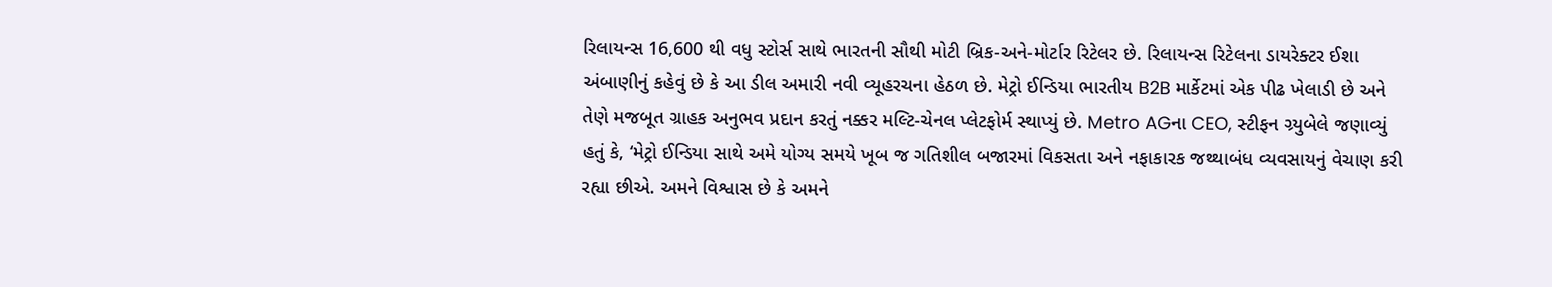રિલાયન્સ 16,600 થી વધુ સ્ટોર્સ સાથે ભારતની સૌથી મોટી બ્રિક-અને-મોર્ટાર રિટેલર છે. રિલાયન્સ રિટેલના ડાયરેક્ટર ઈશા અંબાણીનું કહેવું છે કે આ ડીલ અમારી નવી વ્યૂહરચના હેઠળ છે. મેટ્રો ઈન્ડિયા ભારતીય B2B માર્કેટમાં એક પીઢ ખેલાડી છે અને તેણે મજબૂત ગ્રાહક અનુભવ પ્રદાન કરતું નક્કર મલ્ટિ-ચેનલ પ્લેટફોર્મ સ્થાપ્યું છે. Metro AGના CEO, સ્ટીફન ગ્ર્યુબેલે જણાવ્યું હતું કે, ‘મેટ્રો ઈન્ડિયા સાથે અમે યોગ્ય સમયે ખૂબ જ ગતિશીલ બજારમાં વિકસતા અને નફાકારક જથ્થાબંધ વ્યવસાયનું વેચાણ કરી રહ્યા છીએ. અમને વિશ્વાસ છે કે અમને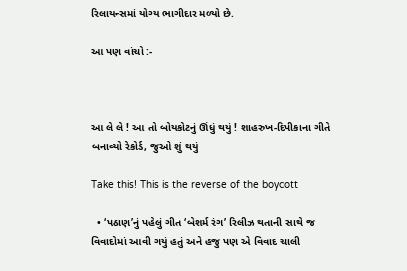રિલાયન્સમાં યોગ્ય ભાગીદાર મળ્યો છે.

આ પણ વાંચો :-



આ લે લે ! આ તો બોયકોટનું ઊંધું થયું ! શાહરુખ-દિપીકાના ગીતે બનાવ્યો રેકોર્ડ, જુઓ શું થયું

Take this! This is the reverse of the boycott

  • ‘પઠાણ’નું પહેલું ગીત ‘બેશર્મ રંગ’ રિલીઝ થતાની સાથે જ વિવાદોમાં આવી ગયું હતું અને હજુ પણ એ વિવાદ ચાલી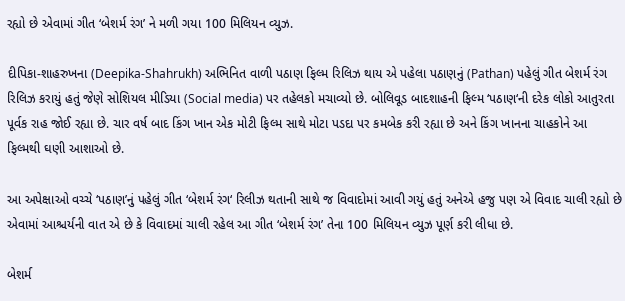રહ્યો છે એવામાં ગીત ‘બેશર્મ રંગ’ ને મળી ગયા 100 મિલિયન વ્યુઝ.

દીપિકા-શાહરુખના (Deepika-Shahrukh) અભિનિત વાળી પઠાણ ફિલ્મ રિલિઝ થાય એ પહેલા પઠાણનું (Pathan) પહેલું ગીત બેશર્મ રંગ રિલિઝ કરાયું હતું જેણે સોશિયલ મીડિયા (Social media) પર તહેલકો મચાવ્યો છે. બોલિવૂડ બાદશાહની ફિલ્મ ‘પઠાણ‘ની દરેક લોકો આતુરતા પૂર્વક રાહ જોઈ રહ્યા છે. ચાર વર્ષ બાદ કિંગ ખાન એક મોટી ફિલ્મ સાથે મોટા પડદા પર કમબેક કરી રહ્યા છે અને કિંગ ખાનના ચાહકોને આ ફિલ્મથી ઘણી આશાઓ છે.

આ અપેક્ષાઓ વચ્ચે ‘પઠાણ’નું પહેલું ગીત ‘બેશર્મ રંગ‘ રિલીઝ થતાની સાથે જ વિવાદોમાં આવી ગયું હતું અનેએ હજુ પણ એ વિવાદ ચાલી રહ્યો છે એવામાં આશ્ચર્યની વાત એ છે કે વિવાદમાં ચાલી રહેલ આ ગીત ‘બેશર્મ રંગ’ તેના 100 મિલિયન વ્યુઝ પૂર્ણ કરી લીધા છે.

બેશર્મ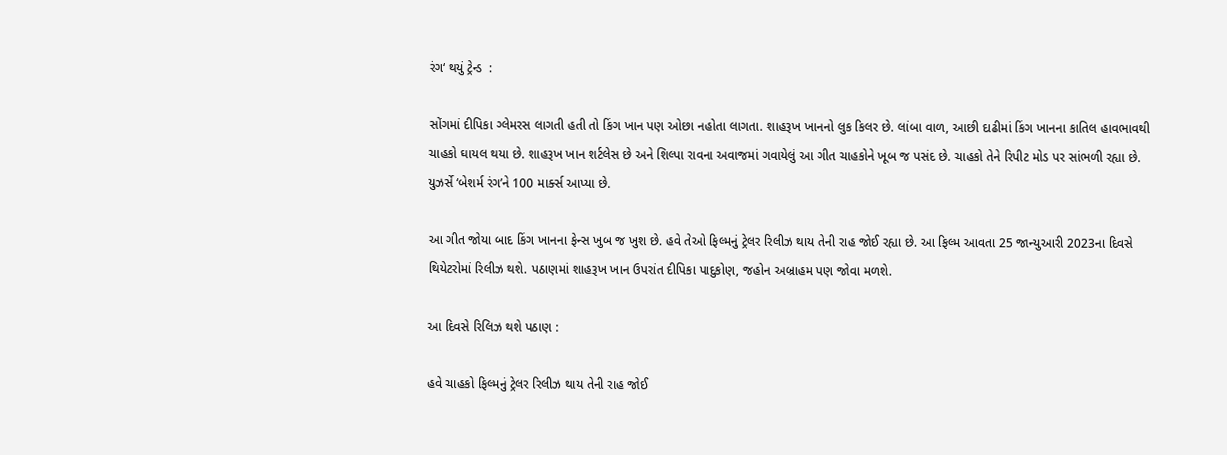રંગ‘ થયું ટ્રેન્ડ  :

સોંગમાં દીપિકા ગ્લેમરસ લાગતી હતી તો કિંગ ખાન પણ ઓછા નહોતા લાગતા. શાહરૂખ ખાનનો લુક કિલર છે. લાંબા વાળ, આછી દાઢીમાં કિંગ ખાનના કાતિલ હાવભાવથી ચાહકો ઘાયલ થયા છે. શાહરૂખ ખાન શર્ટલેસ છે અને શિલ્પા રાવના અવાજમાં ગવાયેલું આ ગીત ચાહકોને ખૂબ જ પસંદ છે. ચાહકો તેને રિપીટ મોડ પર સાંભળી રહ્યા છે. યુઝર્સે ‘બેશર્મ રંગ’ને 100 માર્ક્સ આપ્યા છે.

આ ગીત જોયા બાદ કિંગ ખાનના ફેન્સ ખુબ જ ખુશ છે. હવે તેઓ ફિલ્મનું ટ્રેલર રિલીઝ થાય તેની રાહ જોઈ રહ્યા છે. આ ફિલ્મ આવતા 25 જાન્યુઆરી 2023ના દિવસે થિયેટરોમાં રિલીઝ થશે. પઠાણમાં શાહરૂખ ખાન ઉપરાંત દીપિકા પાદુકોણ, જહોન અબ્રાહમ પણ જોવા મળશે.

આ દિવસે રિલિઝ થશે પઠાણ :

હવે ચાહકો ફિલ્મનું ટ્રેલર રિલીઝ થાય તેની રાહ જોઈ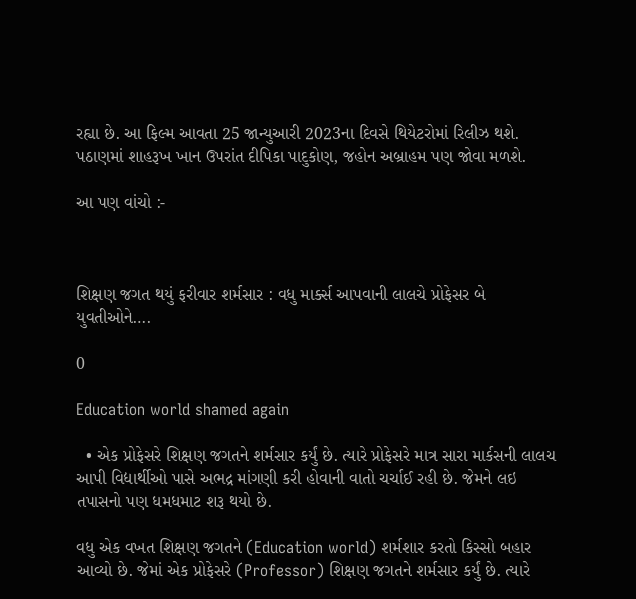રહ્યા છે. આ ફિલ્મ આવતા 25 જાન્યુઆરી 2023ના દિવસે થિયેટરોમાં રિલીઝ થશે. પઠાણમાં શાહરૂખ ખાન ઉપરાંત દીપિકા પાદુકોણ, જહોન અબ્રાહમ પણ જોવા મળશે.

આ પણ વાંચો :-



શિક્ષણ જગત થયું ફરીવાર શર્મસાર : વધુ માર્ક્સ આપવાની લાલચે પ્રોફેસર બે યુવતીઓને….

0

Education world shamed again

  • એક પ્રોફેસરે શિક્ષણ જગતને શર્મસાર કર્યું છે. ત્યારે પ્રોફેસરે માત્ર સારા માર્કસની લાલચ આપી વિદ્યાર્થીઓ પાસે અભદ્ર માંગણી કરી હોવાની વાતો ચર્ચાઈ રહી છે. જેમને લઇ તપાસનો પણ ધમધમાટ શરૂ થયો છે.

વધુ એક વખત શિક્ષણ જગતને (Education world) શર્મશાર કરતો કિસ્સો બહાર આવ્યો છે. જેમાં એક પ્રોફેસરે (Professor) શિક્ષણ જગતને શર્મસાર કર્યું છે. ત્યારે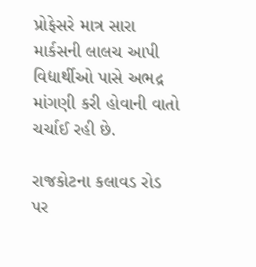પ્રોફેસરે માત્ર સારા માર્કસની લાલચ આપી વિદ્યાર્થીઓ પાસે અભદ્ર માંગણી કરી હોવાની વાતો ચર્ચાઈ રહી છે.

રાજકોટના કલાવડ રોડ પર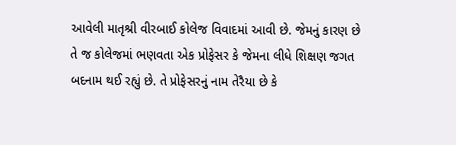આવેલી માતૃશ્રી વીરબાઈ કોલેજ વિવાદમાં આવી છે. જેમનું કારણ છે તે જ કોલેજમાં ભણવતા એક પ્રોફેસર કે જેમના લીધે શિક્ષણ જગત બદનામ થઈ રહ્યું છે. તે પ્રોફેસરનું નામ તેરૈયા છે કે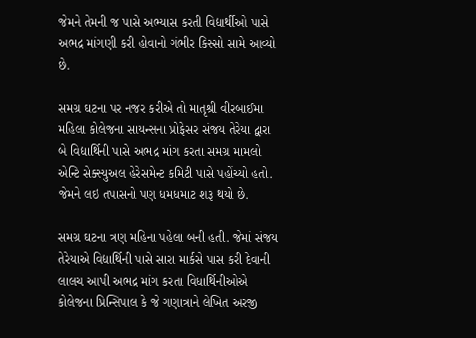જેમને તેમની જ પાસે અભ્યાસ કરતી વિદ્યાર્થીઓ પાસે અભદ્ર માંગણી કરી હોવાનો ગંભીર કિસ્સો સામે આવ્યો છે.

સમગ્ર ઘટના પર નજર કરીએ તો માતૃશ્રી વીરબાઈમા મહિલા કોલેજના સાયન્સના પ્રોફેસર સંજય તેરેયા દ્વારા બે વિદ્યાર્થિની પાસે અભદ્ર માંગ કરતા સમગ્ર મામલો એન્ટિ સેક્સ્યુઅલ હેરેસમેન્ટ કમિટી પાસે પહોંચ્યો હતો. જેમને લઇ તપાસનો પણ ધમધમાટ શરૂ થયો છે.

સમગ્ર ઘટના ત્રણ મહિના પહેલા બની હતી. જેમાં સંજય તેરેયાએ વિદ્યાર્થિની પાસે સારા માર્કસે પાસ કરી દેવાની લાલચ આપી અભદ્ર માંગ કરતા વિધાર્થિનીઓએ કોલેજના પ્રિન્સિપાલ કે જે ગણાત્રાને લેખિત અરજી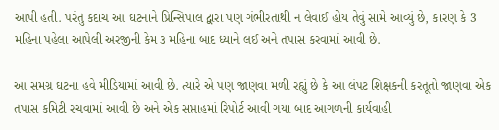આપી હતી. પરંતુ કદાચ આ ઘટનાને પ્રિન્સિપાલ દ્વારા પણ ગંભીરતાથી ન લેવાઈ હોય તેવું સામે આવ્યું છે, કારણ કે 3 મહિના પહેલા આપેલી અરજીની કેમ ૩ મહિના બાદ ધ્યાને લઈ અને તપાસ કરવામાં આવી છે.

આ સમગ્ર ઘટના હવે મીડિયામાં આવી છે. ત્યારે એ પણ જાણવા મળી રહ્યું છે કે આ લંપટ શિક્ષકની કરતૂતો જાણવા એક તપાસ કમિટી રચવામાં આવી છે અને એક સપ્તાહમાં રિપોર્ટ આવી ગયા બાદ આગળની કાર્યવાહી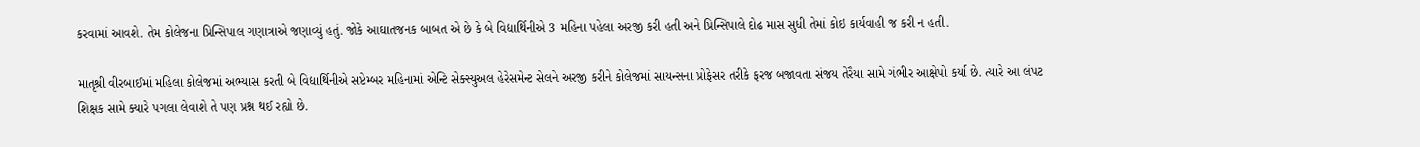કરવામાં આવશે. તેમ કોલેજના પ્રિન્સિપાલ ગણાત્રાએ જણાવ્યું હતું. જોકે આઘાતજનક બાબત એ છે કે બે વિદ્યાર્થિનીએ 3 મહિના પહેલા અરજી કરી હતી અને પ્રિન્સિપાલે દોઢ માસ સુધી તેમાં કોઇ કાર્યવાહી જ કરી ન હતી.

માતૃશ્રી વીરબાઈમાં મહિલા કોલેજમાં અભ્યાસ કરતી બે વિદ્યાર્થિનીએ સપ્ટેમ્બર મહિનામાં એન્ટિ સેક્સ્યુઅલ હેરેસમેન્ટ સેલને અરજી કરીને કોલેજમાં સાયન્સના પ્રોફેસર તરીકે ફરજ બજાવતા સંજય તેરૈયા સામે ગંભીર આક્ષેપો કર્યા છે. ત્યારે આ લંપટ શિક્ષક સામે ક્યારે પગલા લેવાશે તે પણ પ્રશ્ન થઈ રહ્યો છે.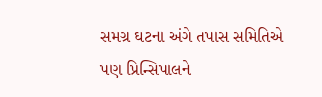સમગ્ર ઘટના અંગે તપાસ સમિતિએ પણ પ્રિન્સિપાલને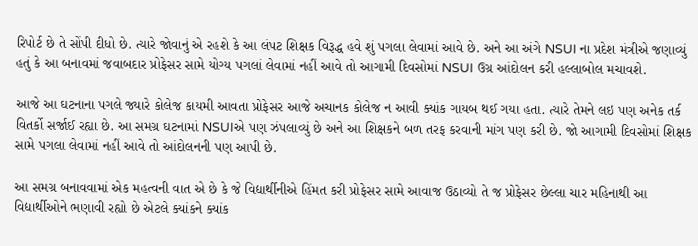રિપોર્ટ છે તે સોંપી દીધો છે. ત્યારે જોવાનું એ રહશે કે આ લંપટ શિક્ષક વિરૂદ્ધ હવે શું પગલા લેવામાં આવે છે. અને આ અંગે NSUI ના પ્રદેશ મંત્રીએ જણાવ્યું હતું કે આ બનાવમાં જવાબદાર પ્રોફેસર સામે યોગ્ય પગલાં લેવામાં નહીં આવે તો આગામી દિવસોમાં NSUI ઉગ્ર આંદોલન કરી હલ્લાબોલ મચાવશે.

આજે આ ઘટનાના પગલે જ્યારે કોલેજ કાયમી આવતા પ્રોફેસર આજે અચાનક કોલેજ ન આવી ક્યાંક ગાયબ થઈ ગયા હતા. ત્યારે તેમને લઇ પણ અનેક તર્ક વિતર્કો સર્જાઈ રહ્યા છે. આ સમગ્ર ઘટનામાં NSUIએ પણ ઝંપલાવ્યું છે અને આ શિક્ષકને બળ તરફ કરવાની માંગ પણ કરી છે. જો આગામી દિવસોમાં શિક્ષક સામે પગલા લેવામાં નહીં આવે તો આંદોલનની પણ આપી છે.

આ સમગ્ર બનાવવામાં એક મહત્વની વાત એ છે કે જે વિદ્યાર્થીનીએ હિંમત કરી પ્રોફેસર સામે આવાજ ઉઠાવ્યો તે જ પ્રોફેસર છેલ્લા ચાર મહિનાથી આ વિદ્યાર્થીઓને ભણાવી રહ્યો છે એટલે ક્યાંકને ક્યાંક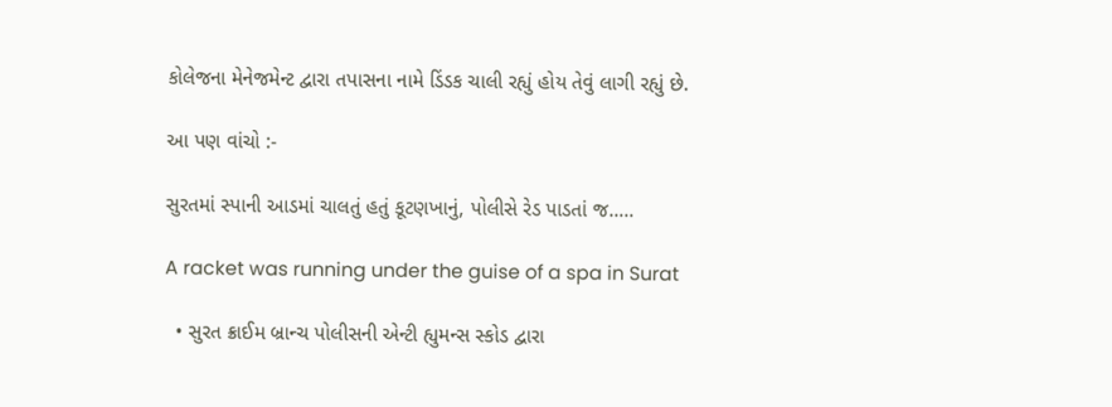કોલેજના મેનેજમેન્ટ દ્વારા તપાસના નામે ડિંડક ચાલી રહ્યું હોય તેવું લાગી રહ્યું છે.

આ પણ વાંચો :-

સુરતમાં સ્પાની આડમાં ચાલતું હતું કૂટણખાનું, પોલીસે રેડ પાડતાં જ…..

A racket was running under the guise of a spa in Surat

  • સુરત ક્રાઈમ બ્રાન્ચ પોલીસની એન્ટી હ્યુમન્સ સ્કોડ દ્વારા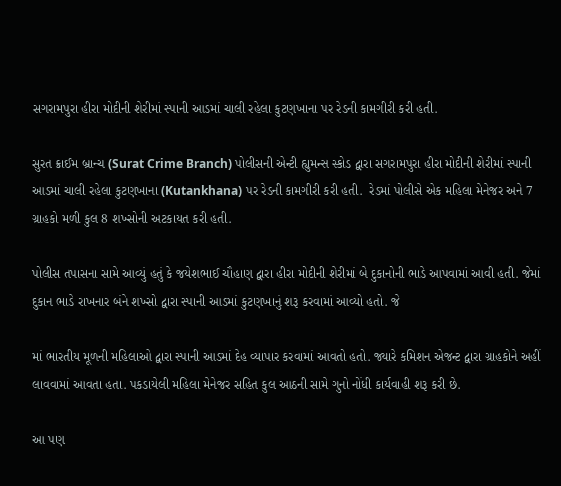સગરામપુરા હીરા મોદીની શેરીમાં સ્પાની આડમાં ચાલી રહેલા કુટણખાના પર રેડની કામગીરી કરી હતી.

સુરત ક્રાઈમ બ્રાન્ચ (Surat Crime Branch) પોલીસની એન્ટી હ્યુમન્સ સ્કોડ દ્વારા સગરામપુરા હીરા મોદીની શેરીમાં સ્પાની આડમાં ચાલી રહેલા કુટણખાના (Kutankhana) પર રેડની કામગીરી કરી હતી.  રેડમાં પોલીસે એક મહિલા મેનેજર અને 7 ગ્રાહકો મળી કુલ 8 શખ્સોની અટકાયત કરી હતી.

પોલીસ તપાસના સામે આવ્યું હતું કે જયેશભાઈ ચૌહાણ દ્વારા હીરા મોદીની શેરીમાં બે દુકાનોની ભાડે આપવામાં આવી હતી. જેમાં દુકાન ભાડે રાખનાર બંને શખ્સો દ્વારા સ્પાની આડમાં કુટણખાનું શરૂ કરવામાં આવ્યો હતો. જે

માં ભારતીય મૂળની મહિલાઓ દ્વારા સ્પાની આડમાં દેહ વ્યાપાર કરવામાં આવતો હતો. જ્યારે કમિશન એજન્ટ દ્વારા ગ્રાહકોને અહીં લાવવામાં આવતા હતા. પકડાયેલી મહિલા મેનેજર સહિત કુલ આઠની સામે ગુનો નોંધી કાર્યવાહી શરૂ કરી છે.

આ પણ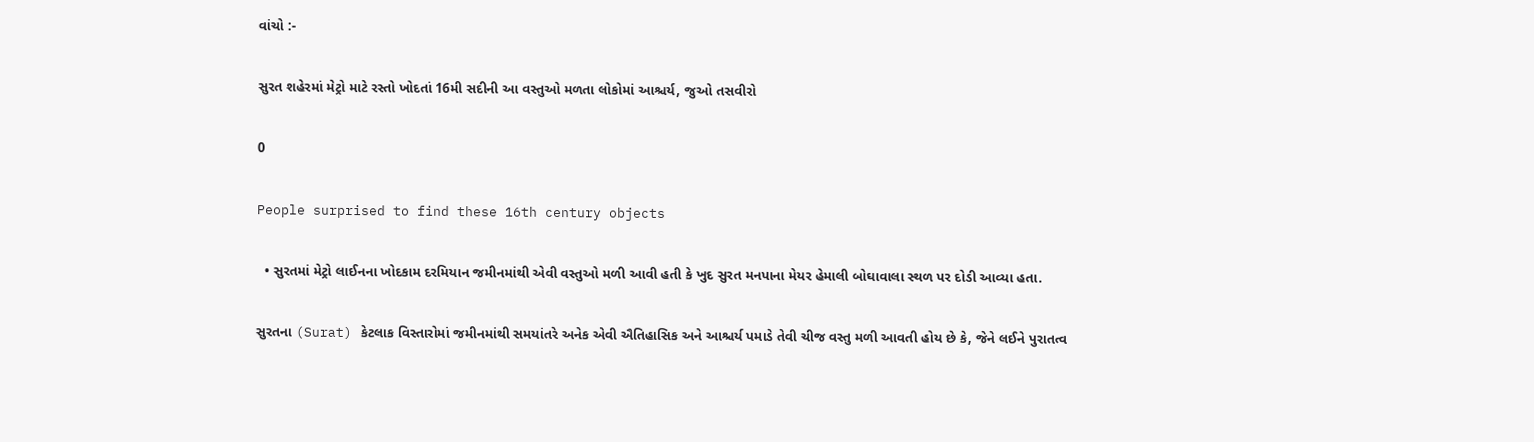વાંચો :-

સુરત શહેરમાં મેટ્રો માટે રસ્તો ખોદતાં 16મી સદીની આ વસ્તુઓ મળતા લોકોમાં આશ્ચર્ય, જુઓ તસવીરો

0

People surprised to find these 16th century objects

  • સુરતમાં મેટ્રો લાઈનના ખોદકામ દરમિયાન જમીનમાંથી એવી વસ્તુઓ મળી આવી હતી કે ખુદ સુરત મનપાના મેયર હેમાલી બોઘાવાલા સ્થળ પર દોડી આવ્યા હતા.

સુરતના (Surat) કેટલાક વિસ્તારોમાં જમીનમાંથી સમયાંતરે અનેક એવી ઐતિહાસિક અને આશ્ચર્ય પમાડે તેવી ચીજ વસ્તુ મળી આવતી હોય છે કે, જેને લઈને પુરાતત્વ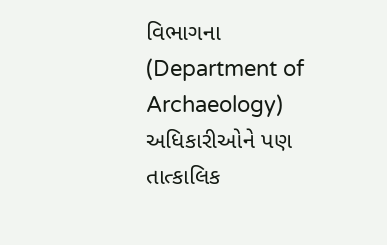વિભાગના (Department of Archaeology) અધિકારીઓને પણ તાત્કાલિક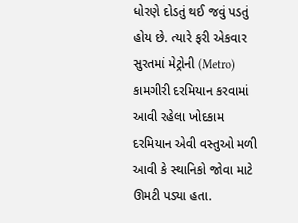ધોરણે દોડતું થઈ જવું પડતું હોય છે. ત્યારે ફરી એકવાર સુરતમાં મેટ્રોની (Metro) કામગીરી દરમિયાન કરવામાં આવી રહેલા ખોદકામ દરમિયાન એવી વસ્તુઓ મળી આવી કે સ્થાનિકો જોવા માટે ઊમટી પડ્યા હતા.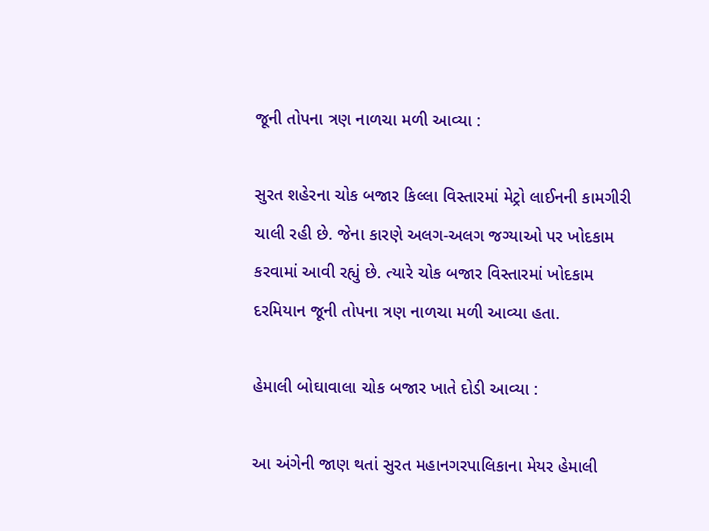જૂની તોપના ત્રણ નાળચા મળી આવ્યા :

સુરત શહેરના ચોક બજાર કિલ્લા વિસ્તારમાં મેટ્રો લાઈનની કામગીરી ચાલી રહી છે. જેના કારણે અલગ-અલગ જગ્યાઓ પર ખોદકામ કરવામાં આવી રહ્યું છે. ત્યારે ચોક બજાર વિસ્તારમાં ખોદકામ દરમિયાન જૂની તોપના ત્રણ નાળચા મળી આવ્યા હતા.

હેમાલી બોઘાવાલા ચોક બજાર ખાતે દોડી આવ્યા :

આ અંગેની જાણ થતાં સુરત મહાનગરપાલિકાના મેયર હેમાલી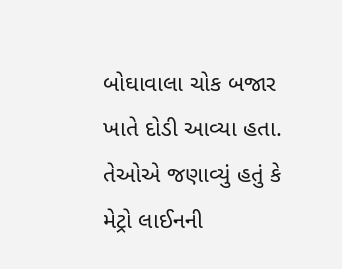બોઘાવાલા ચોક બજાર ખાતે દોડી આવ્યા હતા. તેઓએ જણાવ્યું હતું કે મેટ્રો લાઈનની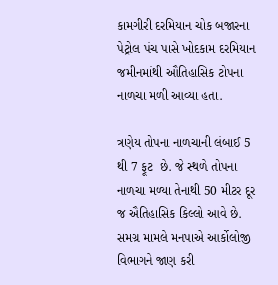કામગીરી દરમિયાન ચોક બજારના પેટ્રોલ પંચ પાસે ખોદકામ દરમિયાન જમીનમાંથી ઔતિહાસિક ટોપના નાળચા મળી આવ્યા હતા.

ત્રણેય તોપના નાળચાની લંબાઈ 5 થી 7 ફૂટ  છે. જે સ્થળે તોપના નાળચા મળ્યા તેનાથી 50 મીટર દૂર જ ઐતિહાસિક કિલ્લો આવે છે. સમગ્ર મામલે મનપાએ આર્કોલોજી વિભાગને જાણ કરી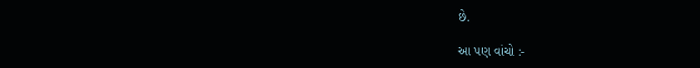છે.

આ પણ વાંચો :-